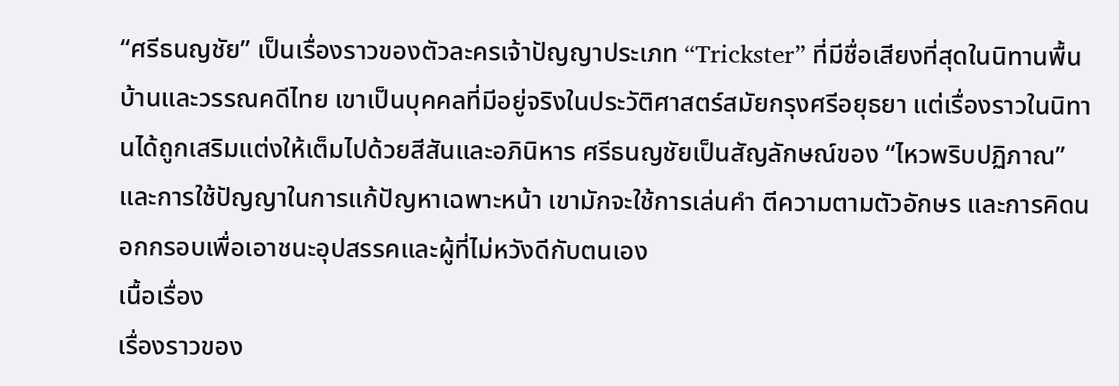“ศรีธนญชัย” เป็นเรื่องราวของตัวละครเจ้าปัญญาประเภท “Trickster” ที่มีชื่อเสียงที่สุดในนิทานพื้นบ้านและวรรณคดีไทย เขาเป็นบุคคลที่มีอยู่จริงในประวัติศาสตร์สมัยกรุงศรีอยุธยา แต่เรื่องราวในนิทานได้ถูกเสริมแต่งให้เต็มไปด้วยสีสันและอภินิหาร ศรีธนญชัยเป็นสัญลักษณ์ของ “ไหวพริบปฏิภาณ” และการใช้ปัญญาในการแก้ปัญหาเฉพาะหน้า เขามักจะใช้การเล่นคำ ตีความตามตัวอักษร และการคิดนอกกรอบเพื่อเอาชนะอุปสรรคและผู้ที่ไม่หวังดีกับตนเอง
เนื้อเรื่อง
เรื่องราวของ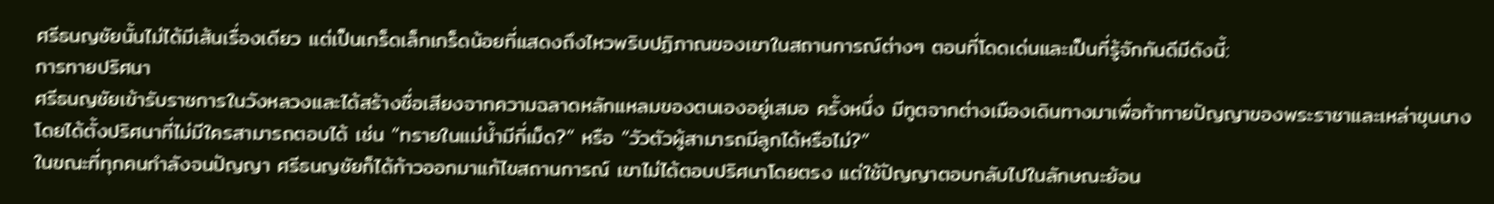ศรีธนญชัยนั้นไม่ได้มีเส้นเรื่องเดียว แต่เป็นเกร็ดเล็กเกร็ดน้อยที่แสดงถึงไหวพริบปฏิภาณของเขาในสถานการณ์ต่างๆ ตอนที่โดดเด่นและเป็นที่รู้จักกันดีมีดังนี้:
การทายปริศนา
ศรีธนญชัยเข้ารับราชการในวังหลวงและได้สร้างชื่อเสียงจากความฉลาดหลักแหลมของตนเองอยู่เสมอ ครั้งหนึ่ง มีทูตจากต่างเมืองเดินทางมาเพื่อท้าทายปัญญาของพระราชาและเหล่าขุนนาง โดยได้ตั้งปริศนาที่ไม่มีใครสามารถตอบได้ เช่น “ทรายในแม่น้ำมีกี่เม็ด?” หรือ “วัวตัวผู้สามารถมีลูกได้หรือไม่?”
ในขณะที่ทุกคนกำลังจนปัญญา ศรีธนญชัยก็ได้ก้าวออกมาแก้ไขสถานการณ์ เขาไม่ได้ตอบปริศนาโดยตรง แต่ใช้ปัญญาตอบกลับไปในลักษณะย้อน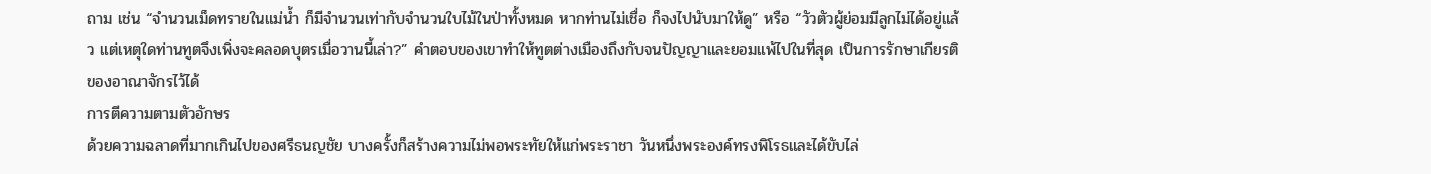ถาม เช่น “จำนวนเม็ดทรายในแม่น้ำ ก็มีจำนวนเท่ากับจำนวนใบไม้ในป่าทั้งหมด หากท่านไม่เชื่อ ก็จงไปนับมาให้ดู” หรือ “วัวตัวผู้ย่อมมีลูกไม่ได้อยู่แล้ว แต่เหตุใดท่านทูตจึงเพิ่งจะคลอดบุตรเมื่อวานนี้เล่า?” คำตอบของเขาทำให้ทูตต่างเมืองถึงกับจนปัญญาและยอมแพ้ไปในที่สุด เป็นการรักษาเกียรติของอาณาจักรไว้ได้
การตีความตามตัวอักษร
ด้วยความฉลาดที่มากเกินไปของศรีธนญชัย บางครั้งก็สร้างความไม่พอพระทัยให้แก่พระราชา วันหนึ่งพระองค์ทรงพิโรธและได้ขับไล่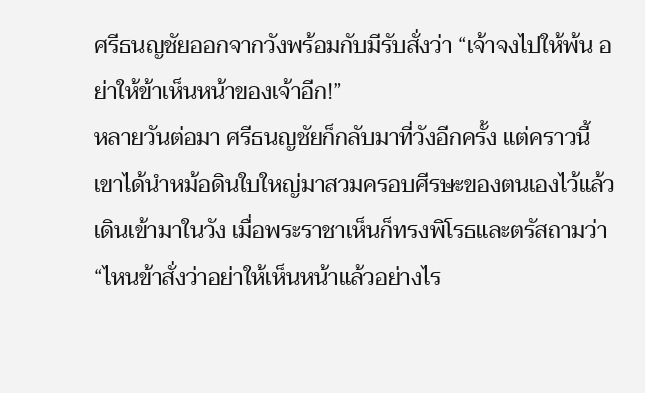ศรีธนญชัยออกจากวังพร้อมกับมีรับสั่งว่า “เจ้าจงไปให้พ้น อย่าให้ข้าเห็นหน้าของเจ้าอีก!”
หลายวันต่อมา ศรีธนญชัยก็กลับมาที่วังอีกครั้ง แต่คราวนี้เขาได้นำหม้อดินใบใหญ่มาสวมครอบศีรษะของตนเองไว้แล้วเดินเข้ามาในวัง เมื่อพระราชาเห็นก็ทรงพิโรธและตรัสถามว่า “ไหนข้าสั่งว่าอย่าให้เห็นหน้าแล้วอย่างไร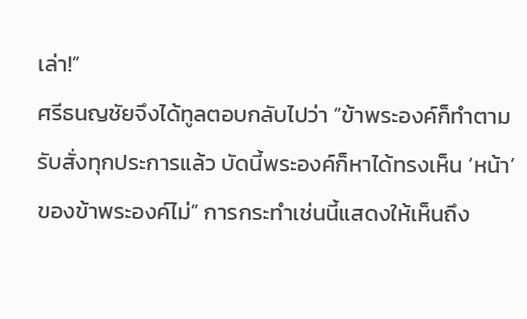เล่า!”
ศรีธนญชัยจึงได้ทูลตอบกลับไปว่า “ข้าพระองค์ก็ทำตามรับสั่งทุกประการแล้ว บัดนี้พระองค์ก็หาได้ทรงเห็น ‘หน้า’ ของข้าพระองค์ไม่” การกระทำเช่นนี้แสดงให้เห็นถึง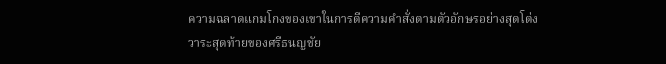ความฉลาดแกมโกงของเขาในการตีความคำสั่งตามตัวอักษรอย่างสุดโต่ง
วาระสุดท้ายของศรีธนญชัย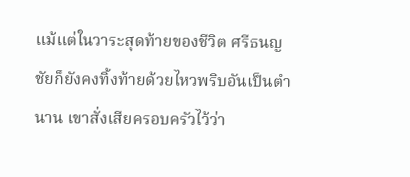แม้แต่ในวาระสุดท้ายของชีวิต ศรีธนญชัยก็ยังคงทิ้งท้ายด้วยไหวพริบอันเป็นตำนาน เขาสั่งเสียครอบครัวไว้ว่า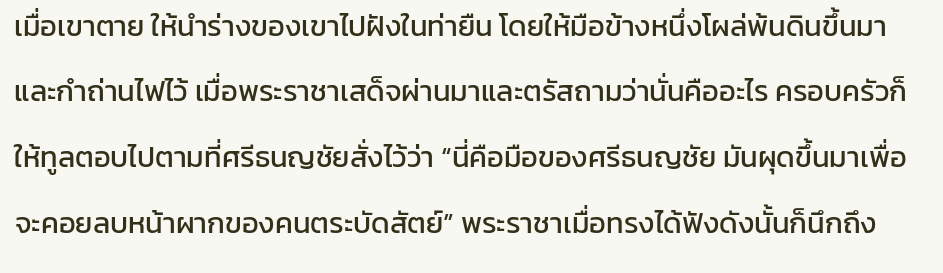เมื่อเขาตาย ให้นำร่างของเขาไปฝังในท่ายืน โดยให้มือข้างหนึ่งโผล่พ้นดินขึ้นมาและกำถ่านไฟไว้ เมื่อพระราชาเสด็จผ่านมาและตรัสถามว่านั่นคืออะไร ครอบครัวก็ให้ทูลตอบไปตามที่ศรีธนญชัยสั่งไว้ว่า “นี่คือมือของศรีธนญชัย มันผุดขึ้นมาเพื่อจะคอยลบหน้าผากของคนตระบัดสัตย์” พระราชาเมื่อทรงได้ฟังดังนั้นก็นึกถึง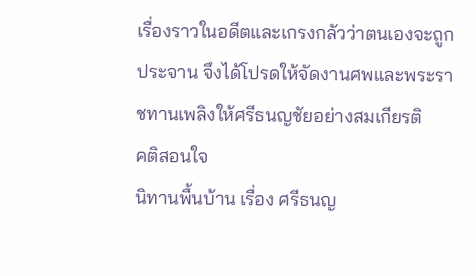เรื่องราวในอดีตและเกรงกลัวว่าตนเองจะถูกประจาน จึงได้โปรดให้จัดงานศพและพระราชทานเพลิงให้ศรีธนญชัยอย่างสมเกียรติ
คติสอนใจ
นิทานพื้นบ้าน เรื่อง ศรีธนญ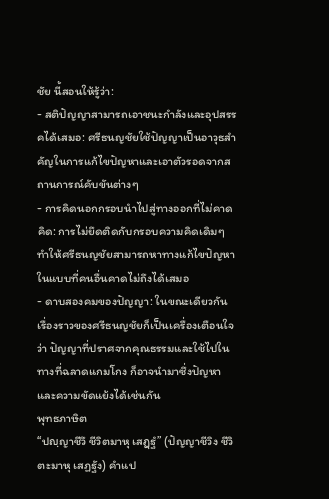ชัย นี้สอนให้รู้ว่า:
- สติปัญญาสามารถเอาชนะกำลังและอุปสรรคได้เสมอ: ศรีธนญชัยใช้ปัญญาเป็นอาวุธสำคัญในการแก้ไขปัญหาและเอาตัวรอดจากสถานการณ์คับขันต่างๆ
- การคิดนอกกรอบนำไปสู่ทางออกที่ไม่คาดคิด: การไม่ยึดติดกับกรอบความคิดเดิมๆ ทำให้ศรีธนญชัยสามารถหาทางแก้ไขปัญหาในแบบที่คนอื่นคาดไม่ถึงได้เสมอ
- ดาบสองคมของปัญญา: ในขณะเดียวกัน เรื่องราวของศรีธนญชัยก็เป็นเครื่องเตือนใจว่า ปัญญาที่ปราศจากคุณธรรมและใช้ไปในทางที่ฉลาดแกมโกง ก็อาจนำมาซึ่งปัญหาและความขัดแย้งได้เช่นกัน
พุทธภาษิต
“ปญฺญาชีวึ ชีวิตมาหุ เสฏฺฐํ” (ปัญญาชีวิง ชีวิตะมาหุ เสฏฐัง) คำแป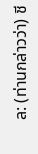ล: (ท่านกล่าวว่า) ชี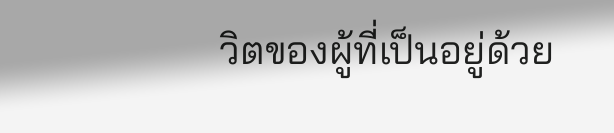วิตของผู้ที่เป็นอยู่ด้วย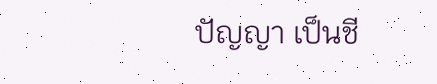ปัญญา เป็นชี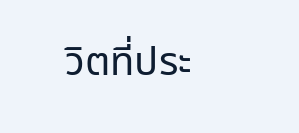วิตที่ประ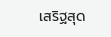เสริฐสุด